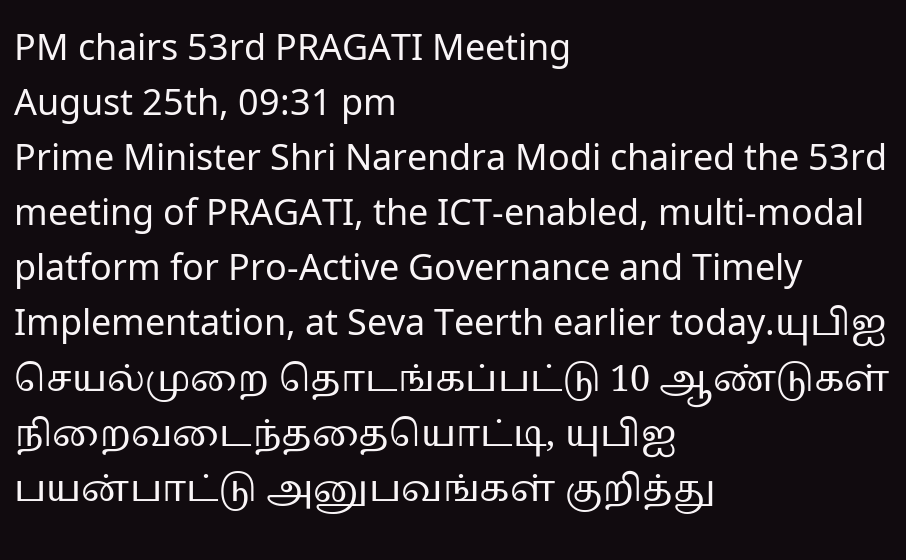PM chairs 53rd PRAGATI Meeting
August 25th, 09:31 pm
Prime Minister Shri Narendra Modi chaired the 53rd meeting of PRAGATI, the ICT-enabled, multi-modal platform for Pro-Active Governance and Timely Implementation, at Seva Teerth earlier today.யுபிஐ செயல்முறை தொடங்கப்பட்டு 10 ஆண்டுகள் நிறைவடைந்ததையொட்டி, யுபிஐ பயன்பாட்டு அனுபவங்கள் குறித்து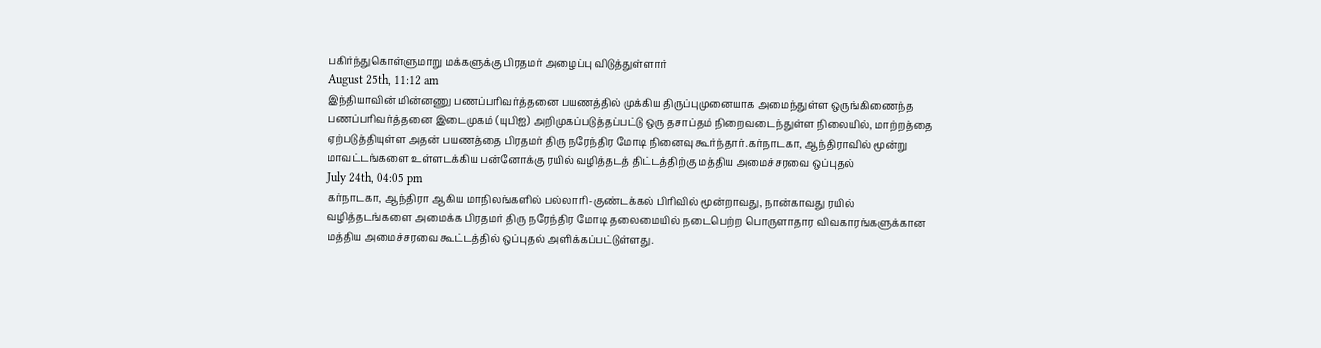பகிர்ந்துகொள்ளுமாறு மக்களுக்கு பிரதமர் அழைப்பு விடுத்துள்ளார்
August 25th, 11:12 am
இந்தியாவின் மின்னணு பணப்பரிவர்த்தனை பயணத்தில் முக்கிய திருப்புமுனையாக அமைந்துள்ள ஒருங்கிணைந்த பணப்பரிவர்த்தனை இடைமுகம் (யுபிஐ) அறிமுகப்படுத்தப்பட்டு ஒரு தசாப்தம் நிறைவடைந்துள்ள நிலையில், மாற்றத்தை ஏற்படுத்தியுள்ள அதன் பயணத்தை பிரதமர் திரு நரேந்திர மோடி நினைவு கூர்ந்தார்.கர்நாடகா, ஆந்திராவில் மூன்று மாவட்டங்களை உள்ளடக்கிய பன்னோக்கு ரயில் வழித்தடத் திட்டத்திற்கு மத்திய அமைச்சரவை ஒப்புதல்
July 24th, 04:05 pm
கர்நாடகா, ஆந்திரா ஆகிய மாநிலங்களில் பல்லாரி-குண்டக்கல் பிரிவில் மூன்றாவது, நான்காவது ரயில் வழித்தடங்களை அமைக்க பிரதமர் திரு நரேந்திர மோடி தலைமையில் நடைபெற்ற பொருளாதார விவகாரங்களுக்கான மத்திய அமைச்சரவை கூட்டத்தில் ஒப்புதல் அளிக்கப்பட்டுள்ளது.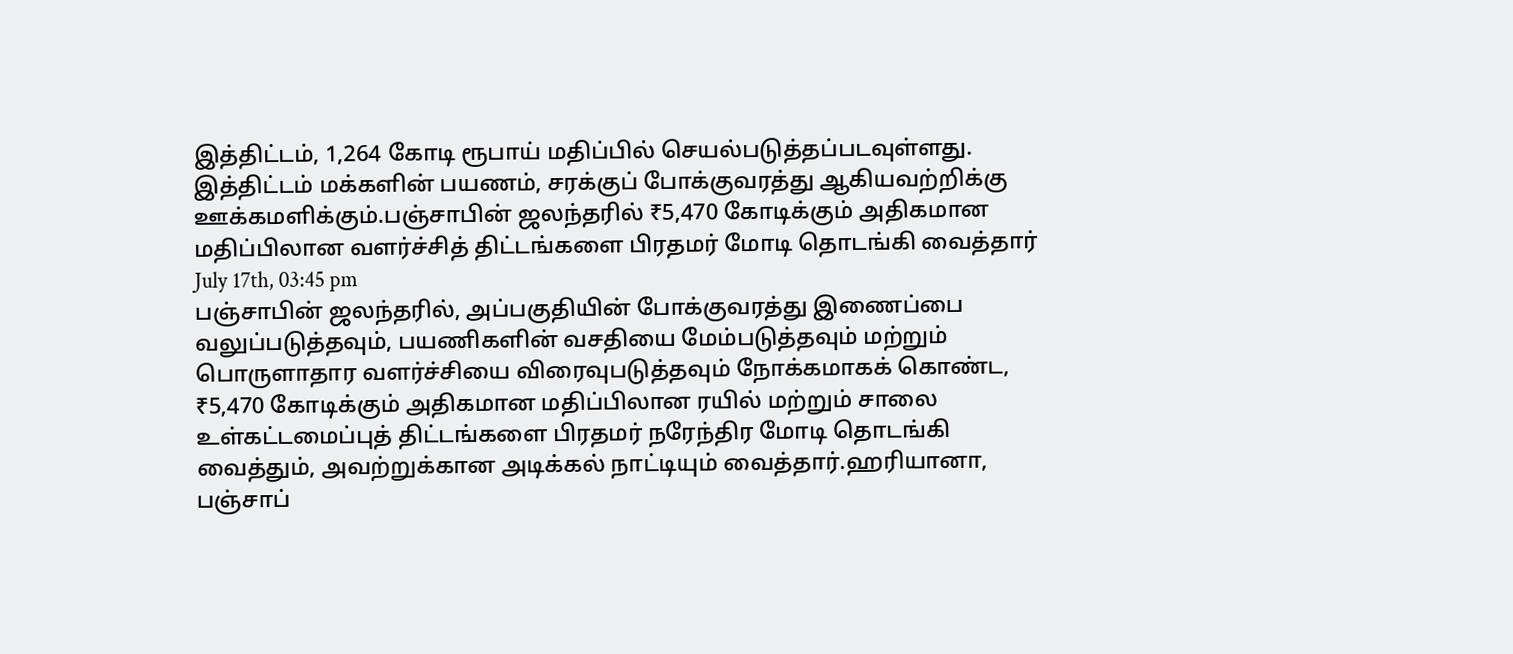இத்திட்டம், 1,264 கோடி ரூபாய் மதிப்பில் செயல்படுத்தப்படவுள்ளது. இத்திட்டம் மக்களின் பயணம், சரக்குப் போக்குவரத்து ஆகியவற்றிக்கு ஊக்கமளிக்கும்.பஞ்சாபின் ஜலந்தரில் ₹5,470 கோடிக்கும் அதிகமான மதிப்பிலான வளர்ச்சித் திட்டங்களை பிரதமர் மோடி தொடங்கி வைத்தார்
July 17th, 03:45 pm
பஞ்சாபின் ஜலந்தரில், அப்பகுதியின் போக்குவரத்து இணைப்பை வலுப்படுத்தவும், பயணிகளின் வசதியை மேம்படுத்தவும் மற்றும் பொருளாதார வளர்ச்சியை விரைவுபடுத்தவும் நோக்கமாகக் கொண்ட, ₹5,470 கோடிக்கும் அதிகமான மதிப்பிலான ரயில் மற்றும் சாலை உள்கட்டமைப்புத் திட்டங்களை பிரதமர் நரேந்திர மோடி தொடங்கி வைத்தும், அவற்றுக்கான அடிக்கல் நாட்டியும் வைத்தார்.ஹரியானா, பஞ்சாப்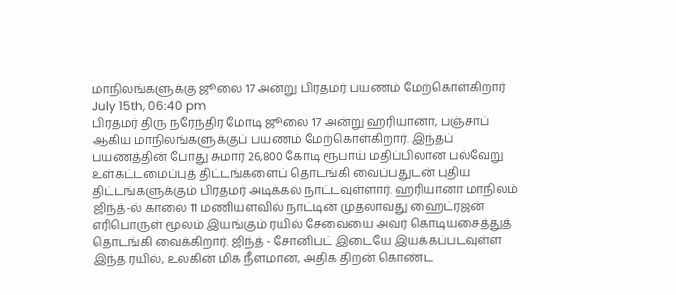மாநிலங்களுக்கு ஜூலை 17 அன்று பிரதமர் பயணம் மேற்கொள்கிறார்
July 15th, 06:40 pm
பிரதமர் திரு நரேந்திர மோடி ஜூலை 17 அன்று ஹரியானா, பஞ்சாப் ஆகிய மாநிலங்களுக்குப் பயணம் மேற்கொள்கிறார். இந்தப் பயணத்தின் போது சுமார் 26,800 கோடி ரூபாய் மதிப்பிலான பல்வேறு உள்கட்டமைப்புத் திட்டங்களைப் தொடங்கி வைப்பதுடன் புதிய திட்டங்களுக்கும் பிரதமர் அடிக்கல் நாட்டவுள்ளார். ஹரியானா மாநிலம் ஜிந்த்-ல் காலை 11 மணியளவில் நாட்டின் முதலாவது ஹைட்ரஜன் எரிபொருள் மூலம் இயங்கும் ரயில் சேவையை அவர் கொடியசைத்துத் தொடங்கி வைக்கிறார். ஜிந்த் - சோனிபட் இடையே இயக்கப்படவுள்ள இந்த ரயில், உலகின் மிக நீளமான, அதிக திறன் கொண்ட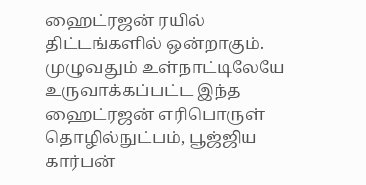ஹைட்ரஜன் ரயில் திட்டங்களில் ஒன்றாகும். முழுவதும் உள்நாட்டிலேயே உருவாக்கப்பட்ட இந்த ஹைட்ரஜன் எரிபொருள் தொழில்நுட்பம், பூஜ்ஜிய கார்பன்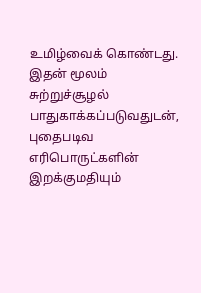உமிழ்வைக் கொண்டது. இதன் மூலம் சுற்றுச்சூழல் பாதுகாக்கப்படுவதுடன், புதைபடிவ எரிபொருட்களின் இறக்குமதியும்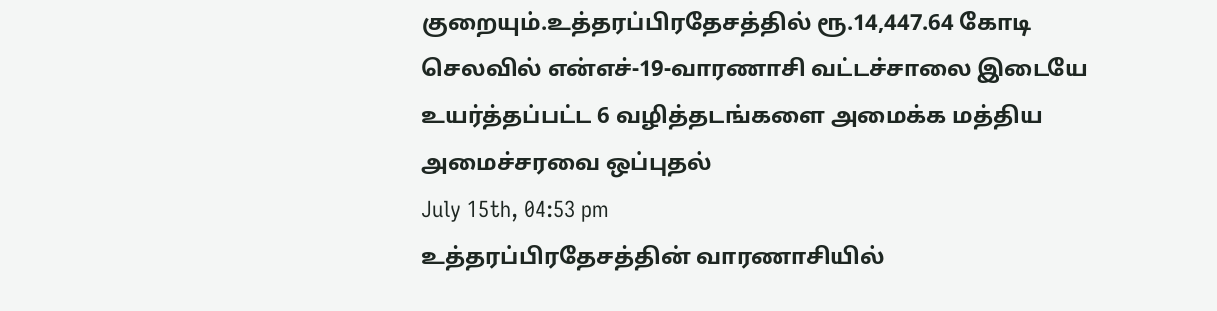குறையும்.உத்தரப்பிரதேசத்தில் ரூ.14,447.64 கோடி செலவில் என்எச்-19-வாரணாசி வட்டச்சாலை இடையே உயர்த்தப்பட்ட 6 வழித்தடங்களை அமைக்க மத்திய அமைச்சரவை ஒப்புதல்
July 15th, 04:53 pm
உத்தரப்பிரதேசத்தின் வாரணாசியில்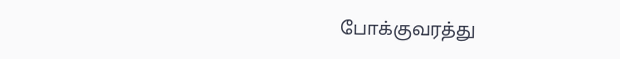போக்குவரத்து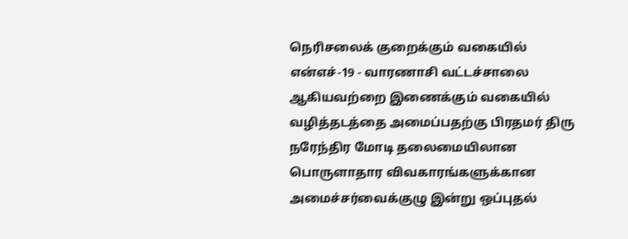நெரிசலைக் குறைக்கும் வகையில் என்எச்-19 - வாரணாசி வட்டச்சாலை ஆகியவற்றை இணைக்கும் வகையில் வழித்தடத்தை அமைப்பதற்கு பிரதமர் திரு நரேந்திர மோடி தலைமையிலான பொருளாதார விவகாரங்களுக்கான அமைச்சர்வைக்குழு இன்று ஒப்புதல்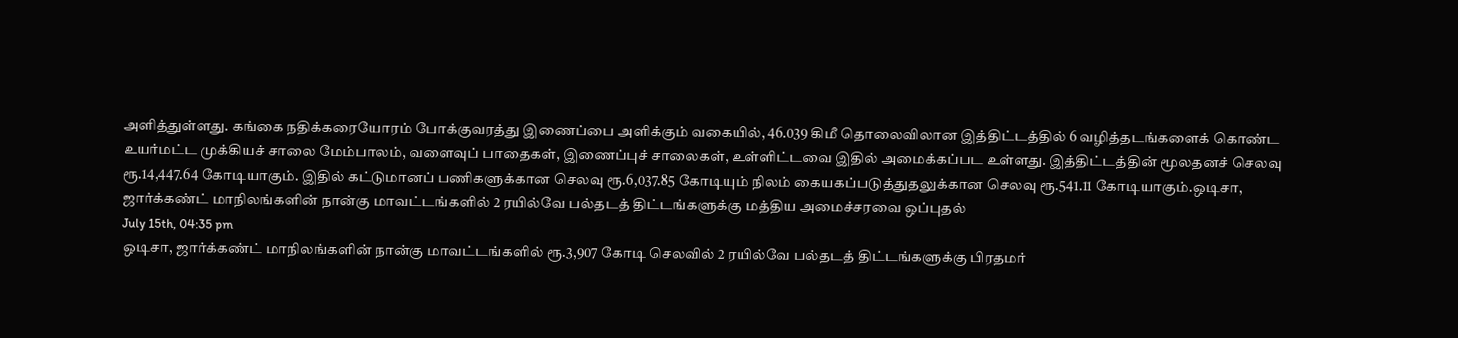அளித்துள்ளது. கங்கை நதிக்கரையோரம் போக்குவரத்து இணைப்பை அளிக்கும் வகையில், 46.039 கிமீ தொலைவிலான இத்திட்டத்தில் 6 வழித்தடங்களைக் கொண்ட உயர்மட்ட முக்கியச் சாலை மேம்பாலம், வளைவுப் பாதைகள், இணைப்புச் சாலைகள், உள்ளிட்டவை இதில் அமைக்கப்பட உள்ளது. இத்திட்டத்தின் மூலதனச் செலவு ரூ.14,447.64 கோடியாகும். இதில் கட்டுமானப் பணிகளுக்கான செலவு ரூ.6,037.85 கோடியும் நிலம் கையகப்படுத்துதலுக்கான செலவு ரூ.541.11 கோடியாகும்.ஒடிசா, ஜார்க்கண்ட் மாநிலங்களின் நான்கு மாவட்டங்களில் 2 ரயில்வே பல்தடத் திட்டங்களுக்கு மத்திய அமைச்சரவை ஒப்புதல்
July 15th, 04:35 pm
ஒடிசா, ஜார்க்கண்ட் மாநிலங்களின் நான்கு மாவட்டங்களில் ரூ.3,907 கோடி செலவில் 2 ரயில்வே பல்தடத் திட்டங்களுக்கு பிரதமர்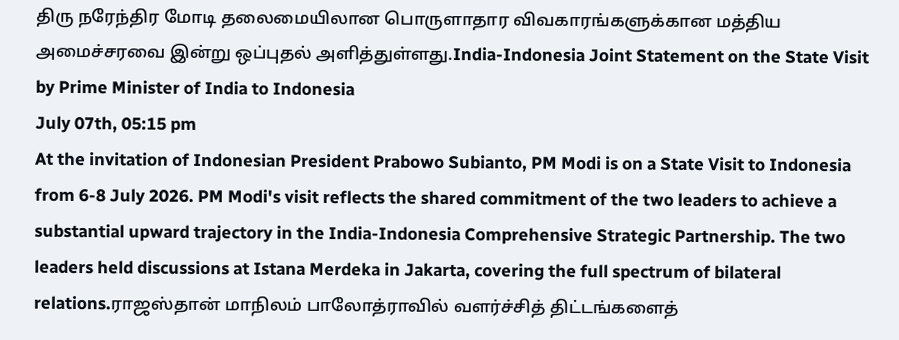திரு நரேந்திர மோடி தலைமையிலான பொருளாதார விவகாரங்களுக்கான மத்திய அமைச்சரவை இன்று ஒப்புதல் அளித்துள்ளது.India-Indonesia Joint Statement on the State Visit by Prime Minister of India to Indonesia
July 07th, 05:15 pm
At the invitation of Indonesian President Prabowo Subianto, PM Modi is on a State Visit to Indonesia from 6-8 July 2026. PM Modi's visit reflects the shared commitment of the two leaders to achieve a substantial upward trajectory in the India-Indonesia Comprehensive Strategic Partnership. The two leaders held discussions at Istana Merdeka in Jakarta, covering the full spectrum of bilateral relations.ராஜஸ்தான் மாநிலம் பாலோத்ராவில் வளர்ச்சித் திட்டங்களைத்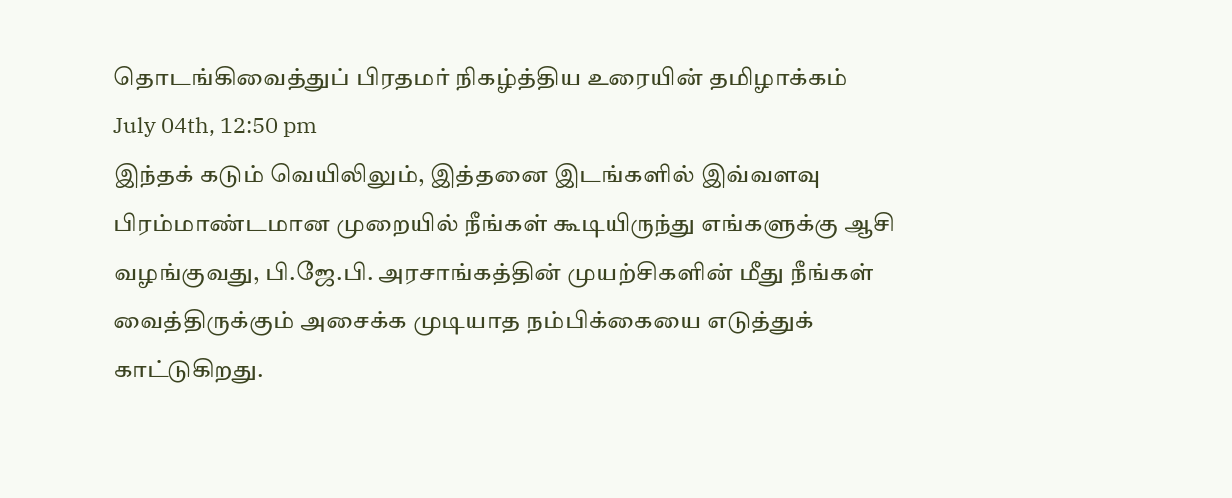தொடங்கிவைத்துப் பிரதமர் நிகழ்த்திய உரையின் தமிழாக்கம்
July 04th, 12:50 pm
இந்தக் கடும் வெயிலிலும், இத்தனை இடங்களில் இவ்வளவு பிரம்மாண்டமான முறையில் நீங்கள் கூடியிருந்து எங்களுக்கு ஆசி வழங்குவது, பி.ஜே.பி. அரசாங்கத்தின் முயற்சிகளின் மீது நீங்கள் வைத்திருக்கும் அசைக்க முடியாத நம்பிக்கையை எடுத்துக் காட்டுகிறது.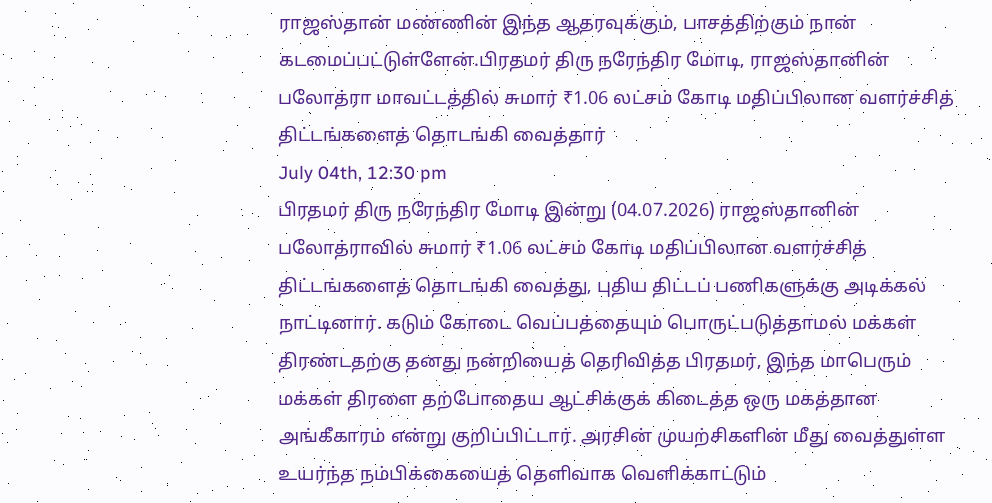ராஜஸ்தான் மண்ணின் இந்த ஆதரவுக்கும், பாசத்திற்கும் நான் கடமைப்பட்டுள்ளேன்.பிரதமர் திரு நரேந்திர மோடி, ராஜஸ்தானின் பலோத்ரா மாவட்டத்தில் சுமார் ₹1.06 லட்சம் கோடி மதிப்பிலான வளர்ச்சித் திட்டங்களைத் தொடங்கி வைத்தார்
July 04th, 12:30 pm
பிரதமர் திரு நரேந்திர மோடி இன்று (04.07.2026) ராஜஸ்தானின் பலோத்ராவில் சுமார் ₹1.06 லட்சம் கோடி மதிப்பிலான வளர்ச்சித் திட்டங்களைத் தொடங்கி வைத்து, புதிய திட்டப் பணிகளுக்கு அடிக்கல் நாட்டினார். கடும் கோடை வெப்பத்தையும் பொருட்படுத்தாமல் மக்கள் திரண்டதற்கு தனது நன்றியைத் தெரிவித்த பிரதமர், இந்த மாபெரும் மக்கள் திரளை தற்போதைய ஆட்சிக்குக் கிடைத்த ஒரு மகத்தான அங்கீகாரம் என்று குறிப்பிட்டார். அரசின் முயற்சிகளின் மீது வைத்துள்ள உயர்ந்த நம்பிக்கையைத் தெளிவாக வெளிக்காட்டும்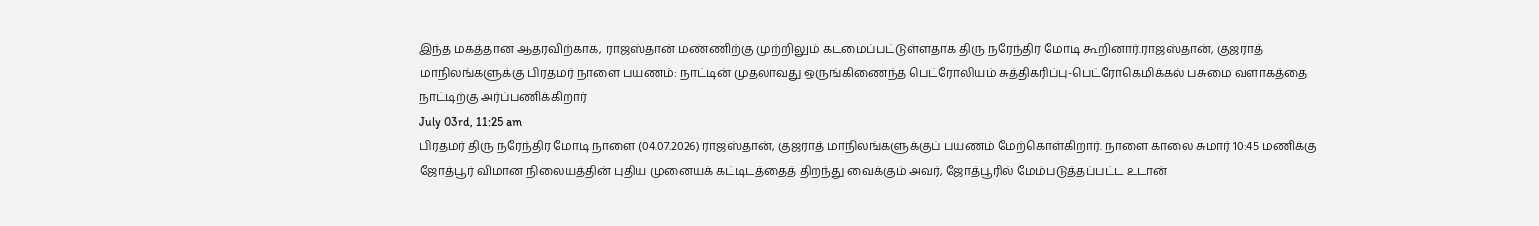இந்த மகத்தான ஆதரவிற்காக, ராஜஸ்தான் மண்ணிற்கு முற்றிலும் கடமைப்பட்டுள்ளதாக திரு நரேந்திர மோடி கூறினார்.ராஜஸ்தான், குஜராத் மாநிலங்களுக்கு பிரதமர் நாளை பயணம்: நாட்டின் முதலாவது ஒருங்கிணைந்த பெட்ரோலியம் சுத்திகரிப்பு-பெட்ரோகெமிக்கல் பசுமை வளாகத்தை நாட்டிற்கு அர்ப்பணிக்கிறார்
July 03rd, 11:25 am
பிரதமர் திரு நரேந்திர மோடி நாளை (04.07.2026) ராஜஸ்தான், குஜராத் மாநிலங்களுக்குப் பயணம் மேற்கொள்கிறார். நாளை காலை சுமார் 10:45 மணிக்கு ஜோத்பூர் விமான நிலையத்தின் புதிய முனையக் கட்டிடத்தைத் திறந்து வைக்கும் அவர், ஜோத்பூரில் மேம்படுத்தப்பட்ட உடான்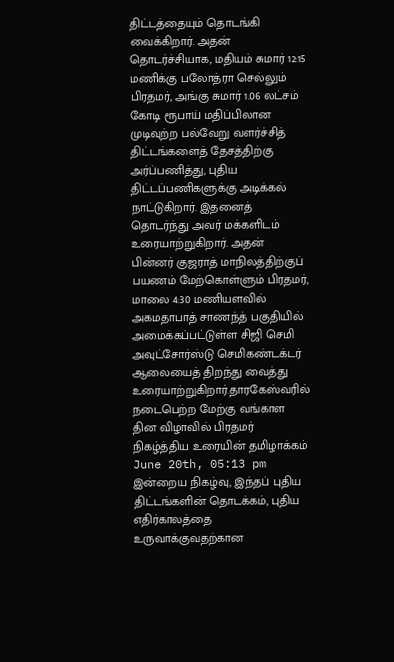திட்டத்தையும் தொடங்கி வைக்கிறார். அதன் தொடர்ச்சியாக, மதியம் சுமார் 12:15 மணிக்கு பலோத்ரா செல்லும் பிரதமர், அங்கு சுமார் 1.06 லட்சம் கோடி ரூபாய் மதிப்பிலான முடிவுற்ற பல்வேறு வளர்ச்சித் திட்டங்களைத் தேசத்திற்கு அர்ப்பணித்து, புதிய திட்டப்பணிகளுக்கு அடிக்கல் நாட்டுகிறார். இதனைத் தொடர்ந்து அவர் மக்களிடம் உரையாற்றுகிறார். அதன் பின்னர் குஜராத் மாநிலத்திற்குப் பயணம் மேற்கொள்ளும் பிரதமர், மாலை 4:30 மணியளவில் அகமதாபாத் சாணந்த் பகுதியில் அமைக்கப்பட்டுள்ள சிஜி செமி அவுட்சோர்ஸ்டு செமிகண்டக்டர் ஆலையைத் திறந்து வைத்து உரையாற்றுகிறார்.தாரகேஸ்வரில் நடைபெற்ற மேற்கு வங்காள தின விழாவில் பிரதமர் நிகழ்த்திய உரையின் தமிழாக்கம்
June 20th, 05:13 pm
இன்றைய நிகழ்வு, இந்தப் புதிய திட்டங்களின் தொடக்கம், புதிய எதிர்காலத்தை உருவாக்குவதற்கான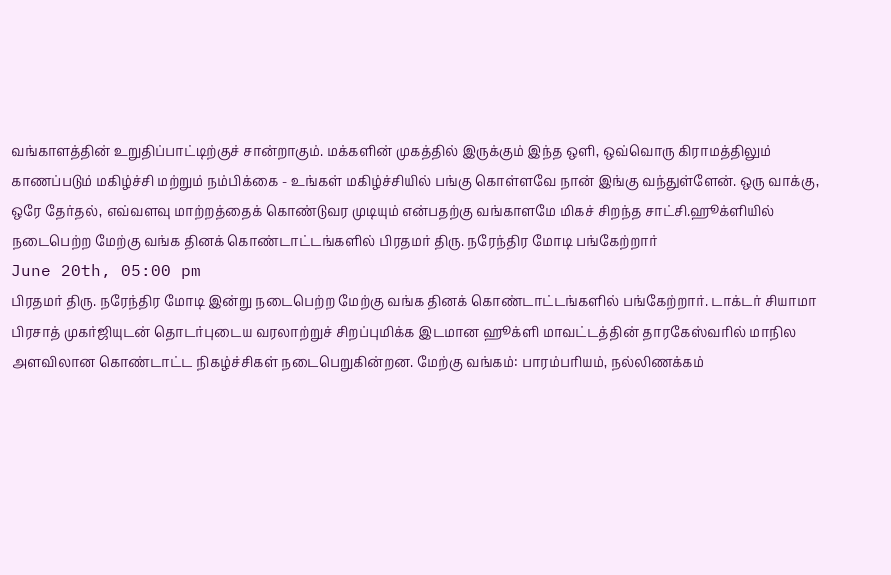வங்காளத்தின் உறுதிப்பாட்டிற்குச் சான்றாகும். மக்களின் முகத்தில் இருக்கும் இந்த ஒளி, ஒவ்வொரு கிராமத்திலும் காணப்படும் மகிழ்ச்சி மற்றும் நம்பிக்கை - உங்கள் மகிழ்ச்சியில் பங்கு கொள்ளவே நான் இங்கு வந்துள்ளேன். ஒரு வாக்கு, ஒரே தேர்தல், எவ்வளவு மாற்றத்தைக் கொண்டுவர முடியும் என்பதற்கு வங்காளமே மிகச் சிறந்த சாட்சி.ஹூக்ளியில் நடைபெற்ற மேற்கு வங்க தினக் கொண்டாட்டங்களில் பிரதமர் திரு. நரேந்திர மோடி பங்கேற்றார்
June 20th, 05:00 pm
பிரதமர் திரு. நரேந்திர மோடி இன்று நடைபெற்ற மேற்கு வங்க தினக் கொண்டாட்டங்களில் பங்கேற்றார். டாக்டர் சியாமா பிரசாத் முகர்ஜியுடன் தொடர்புடைய வரலாற்றுச் சிறப்புமிக்க இடமான ஹூக்ளி மாவட்டத்தின் தாரகேஸ்வரில் மாநில அளவிலான கொண்டாட்ட நிகழ்ச்சிகள் நடைபெறுகின்றன. மேற்கு வங்கம்: பாரம்பரியம், நல்லிணக்கம்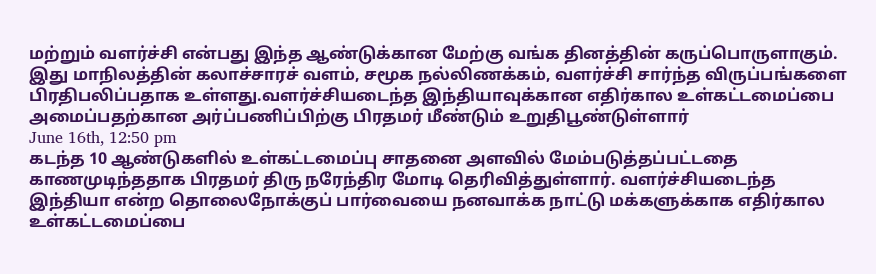மற்றும் வளர்ச்சி என்பது இந்த ஆண்டுக்கான மேற்கு வங்க தினத்தின் கருப்பொருளாகும். இது மாநிலத்தின் கலாச்சாரச் வளம், சமூக நல்லிணக்கம், வளர்ச்சி சார்ந்த விருப்பங்களை பிரதிபலிப்பதாக உள்ளது.வளர்ச்சியடைந்த இந்தியாவுக்கான எதிர்கால உள்கட்டமைப்பை அமைப்பதற்கான அர்ப்பணிப்பிற்கு பிரதமர் மீண்டும் உறுதிபூண்டுள்ளார்
June 16th, 12:50 pm
கடந்த 10 ஆண்டுகளில் உள்கட்டமைப்பு சாதனை அளவில் மேம்படுத்தப்பட்டதை காணமுடிந்ததாக பிரதமர் திரு நரேந்திர மோடி தெரிவித்துள்ளார். வளர்ச்சியடைந்த இந்தியா என்ற தொலைநோக்குப் பார்வையை நனவாக்க நாட்டு மக்களுக்காக எதிர்கால உள்கட்டமைப்பை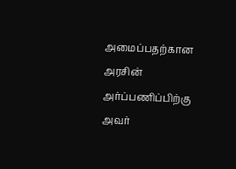அமைப்பதற்கான அரசின் அர்ப்பணிப்பிற்கு அவர்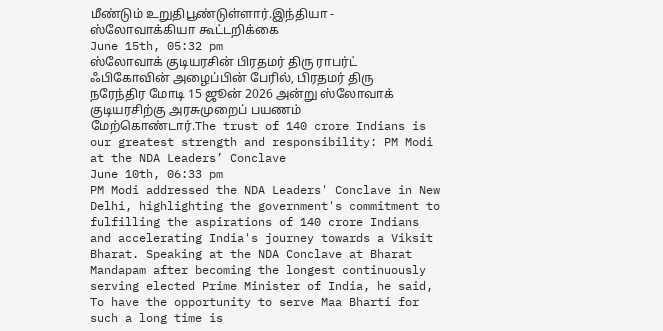மீண்டும் உறுதிபூண்டுள்ளார்.இந்தியா - ஸ்லோவாக்கியா கூட்டறிக்கை
June 15th, 05:32 pm
ஸ்லோவாக் குடியரசின் பிரதமர் திரு ராபர்ட் ஃபிகோவின் அழைப்பின் பேரில், பிரதமர் திரு நரேந்திர மோடி 15 ஜூன் 2026 அன்று ஸ்லோவாக் குடியரசிற்கு அரசுமுறைப் பயணம் மேற்கொண்டார்.The trust of 140 crore Indians is our greatest strength and responsibility: PM Modi at the NDA Leaders’ Conclave
June 10th, 06:33 pm
PM Modi addressed the NDA Leaders' Conclave in New Delhi, highlighting the government's commitment to fulfilling the aspirations of 140 crore Indians and accelerating India's journey towards a Viksit Bharat. Speaking at the NDA Conclave at Bharat Mandapam after becoming the longest continuously serving elected Prime Minister of India, he said, To have the opportunity to serve Maa Bharti for such a long time is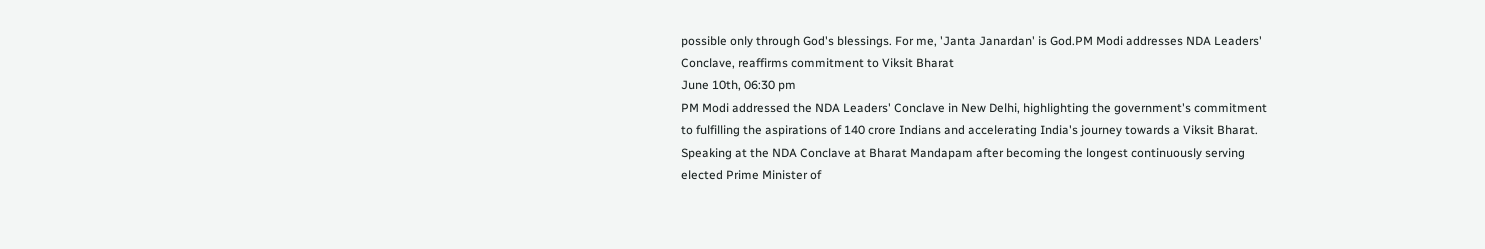possible only through God's blessings. For me, 'Janta Janardan' is God.PM Modi addresses NDA Leaders' Conclave, reaffirms commitment to Viksit Bharat
June 10th, 06:30 pm
PM Modi addressed the NDA Leaders' Conclave in New Delhi, highlighting the government's commitment to fulfilling the aspirations of 140 crore Indians and accelerating India's journey towards a Viksit Bharat. Speaking at the NDA Conclave at Bharat Mandapam after becoming the longest continuously serving elected Prime Minister of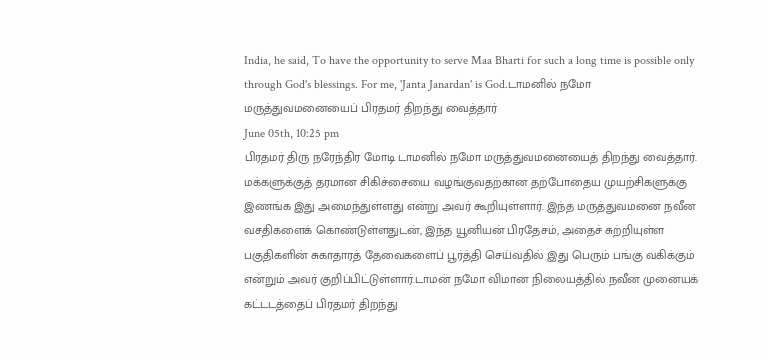India, he said, To have the opportunity to serve Maa Bharti for such a long time is possible only through God's blessings. For me, 'Janta Janardan' is God.டாமனில் நமோ மருத்துவமனையைப் பிரதமர் திறந்து வைத்தார்
June 05th, 10:25 pm
பிரதமர் திரு நரேந்திர மோடி டாமனில் நமோ மருத்துவமனையைத் திறந்து வைத்தார். மக்களுக்குத் தரமான சிகிச்சையை வழங்குவதற்கான தற்போதைய முயற்சிகளுக்கு இணங்க இது அமைந்துள்ளது என்று அவர் கூறியுள்ளார். இந்த மருத்துவமனை நவீன வசதிகளைக் கொண்டுள்ளதுடன், இந்த யூனியன் பிரதேசம், அதைச் சுற்றியுள்ள பகுதிகளின் சுகாதாரத் தேவைகளைப் பூர்த்தி செய்வதில் இது பெரும் பங்கு வகிக்கும் என்றும் அவர் குறிப்பிட்டுள்ளார்.டாமன் நமோ விமான நிலையத்தில் நவீன முனையக் கட்டடத்தைப் பிரதமர் திறந்து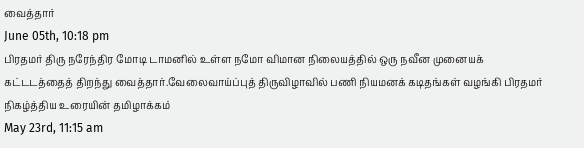வைத்தார்
June 05th, 10:18 pm
பிரதமர் திரு நரேந்திர மோடி டாமனில் உள்ள நமோ விமான நிலையத்தில் ஒரு நவீன முனையக் கட்டடத்தைத் திறந்து வைத்தார்.வேலைவாய்ப்புத் திருவிழாவில் பணி நியமனக் கடிதங்கள் வழங்கி பிரதமர் நிகழ்த்திய உரையின் தமிழாக்கம்
May 23rd, 11:15 am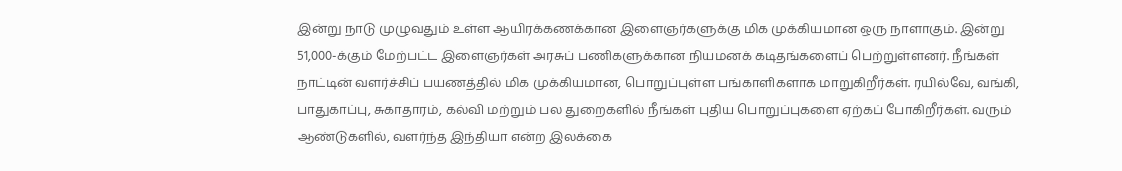இன்று நாடு முழுவதும் உள்ள ஆயிரக்கணக்கான இளைஞர்களுக்கு மிக முக்கியமான ஒரு நாளாகும். இன்று 51,000-க்கும் மேற்பட்ட இளைஞர்கள் அரசுப் பணிகளுக்கான நியமனக் கடிதங்களைப் பெற்றுள்ளனர். நீங்கள் நாட்டின் வளர்ச்சிப் பயணத்தில் மிக முக்கியமான, பொறுப்புள்ள பங்காளிகளாக மாறுகிறீர்கள். ரயில்வே, வங்கி, பாதுகாப்பு, சுகாதாரம், கல்வி மற்றும் பல துறைகளில் நீங்கள் புதிய பொறுப்புகளை ஏற்கப் போகிறீர்கள். வரும் ஆண்டுகளில், வளர்ந்த இந்தியா என்ற இலக்கை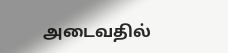அடைவதில்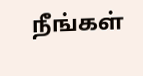நீங்கள்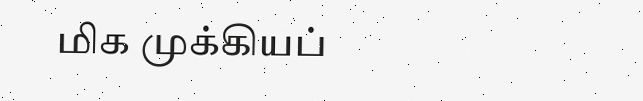மிக முக்கியப்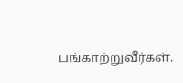பங்காற்றுவீர்கள்.